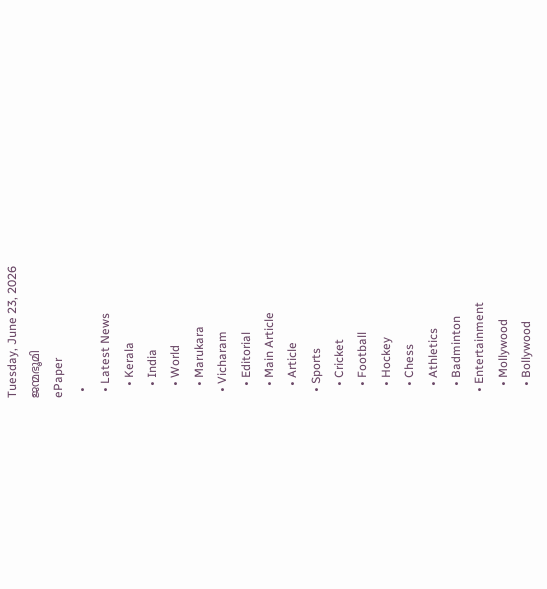Tuesday, June 23, 2026
ജന്മഭൂമി
ePaper
  •
  • Latest News
    • Kerala
    • India
    • World
    • Marukara
  • Vicharam
    • Editorial
    • Main Article
    • Article
  • Sports
    • Cricket
    • Football
    • Hockey
    • Chess
    • Athletics
    • Badminton
  • Entertainment
    • Mollywood
    • Bollywood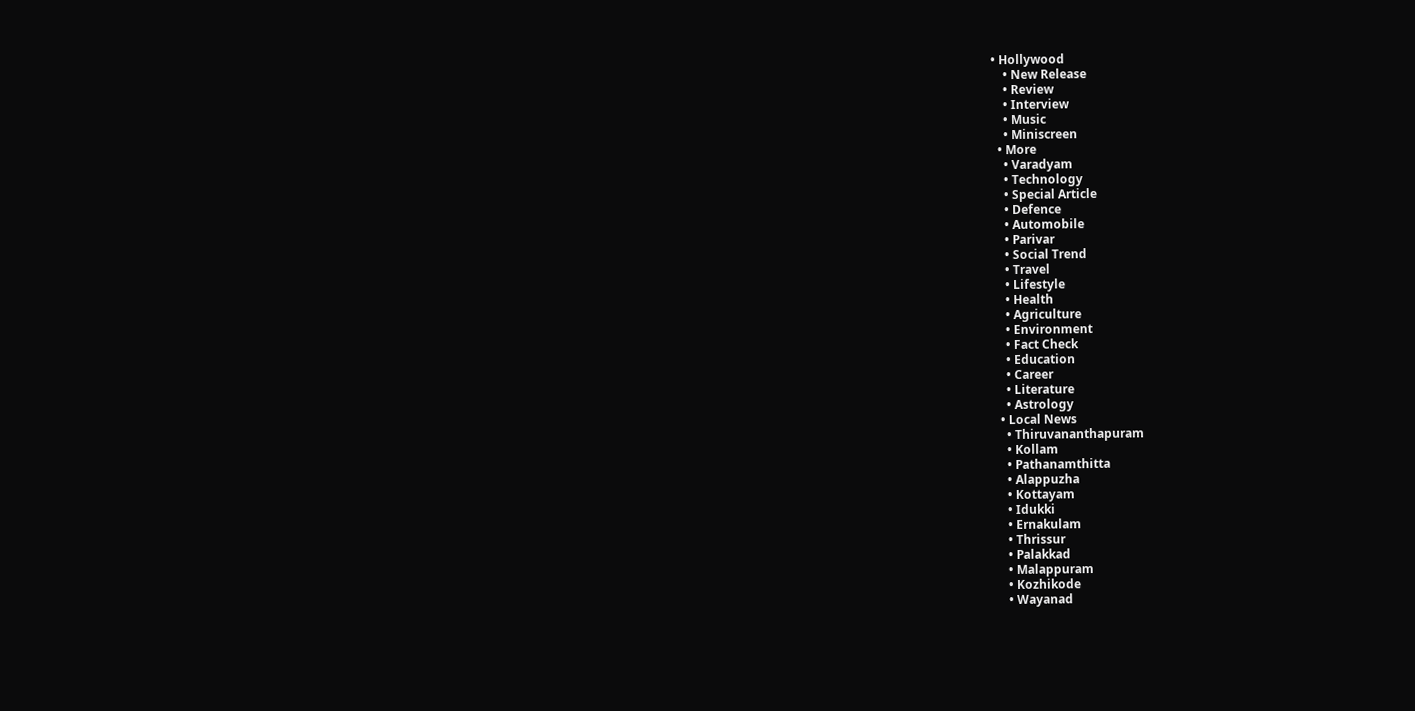• Hollywood
    • New Release
    • Review
    • Interview
    • Music
    • Miniscreen
  • More
    • Varadyam
    • Technology
    • Special Article
    • Defence
    • Automobile
    • Parivar
    • Social Trend
    • Travel
    • Lifestyle
    • Health
    • Agriculture
    • Environment
    • Fact Check
    • Education
    • Career
    • Literature
    • Astrology
  • Local News
    • Thiruvananthapuram
    • Kollam
    • Pathanamthitta
    • Alappuzha
    • Kottayam
    • Idukki
    • Ernakulam
    • Thrissur
    • Palakkad
    • Malappuram
    • Kozhikode
    • Wayanad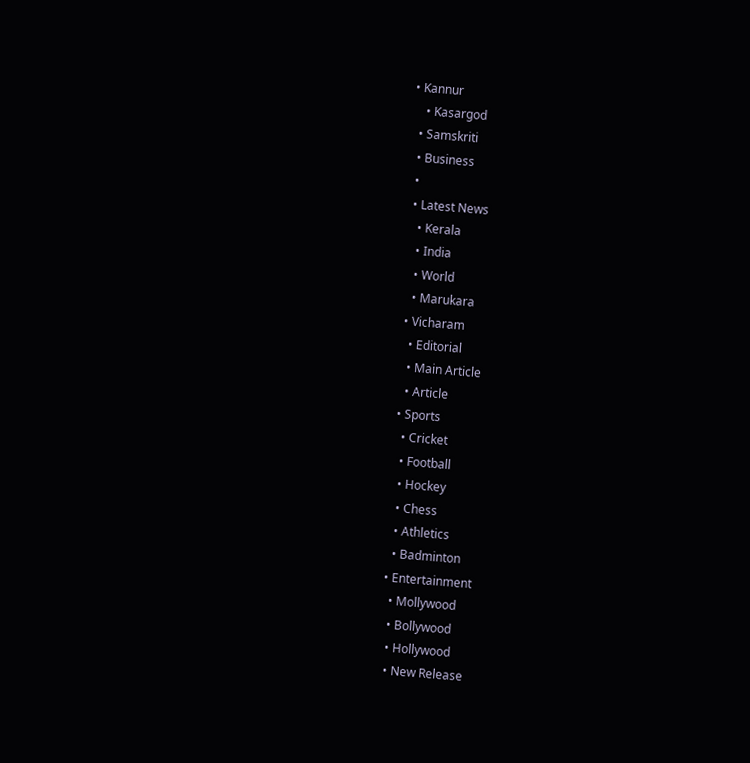• Kannur
    • Kasargod
  • Samskriti
  • Business
  •
  • Latest News
    • Kerala
    • India
    • World
    • Marukara
  • Vicharam
    • Editorial
    • Main Article
    • Article
  • Sports
    • Cricket
    • Football
    • Hockey
    • Chess
    • Athletics
    • Badminton
  • Entertainment
    • Mollywood
    • Bollywood
    • Hollywood
    • New Release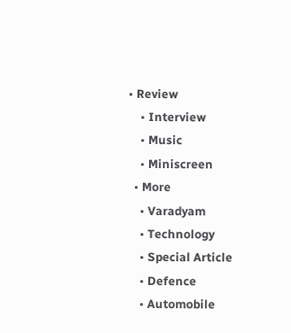• Review
    • Interview
    • Music
    • Miniscreen
  • More
    • Varadyam
    • Technology
    • Special Article
    • Defence
    • Automobile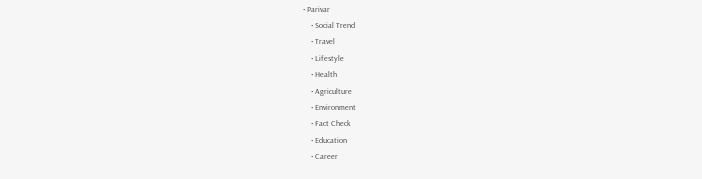• Parivar
    • Social Trend
    • Travel
    • Lifestyle
    • Health
    • Agriculture
    • Environment
    • Fact Check
    • Education
    • Career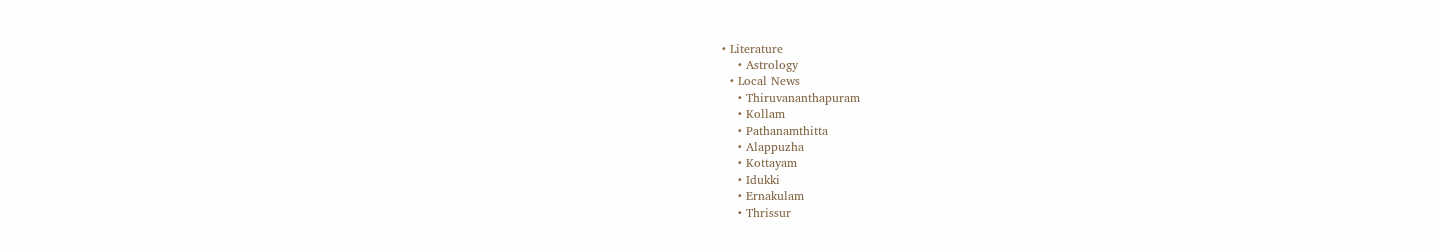• Literature
    • Astrology
  • Local News
    • Thiruvananthapuram
    • Kollam
    • Pathanamthitta
    • Alappuzha
    • Kottayam
    • Idukki
    • Ernakulam
    • Thrissur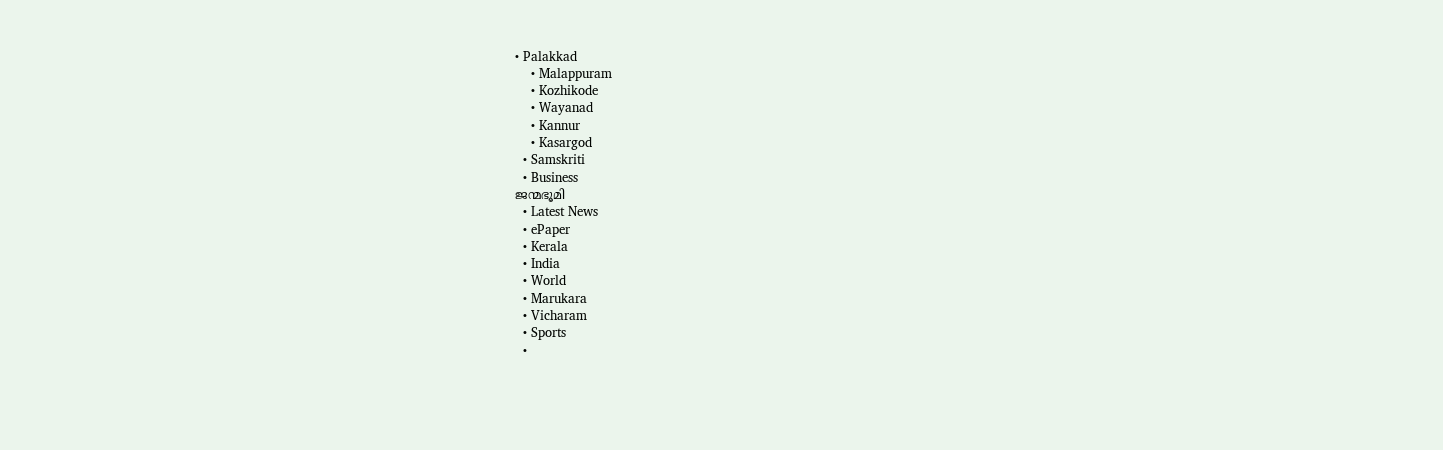• Palakkad
    • Malappuram
    • Kozhikode
    • Wayanad
    • Kannur
    • Kasargod
  • Samskriti
  • Business
ജന്മഭൂമി
  • Latest News
  • ePaper
  • Kerala
  • India
  • World
  • Marukara
  • Vicharam
  • Sports
  •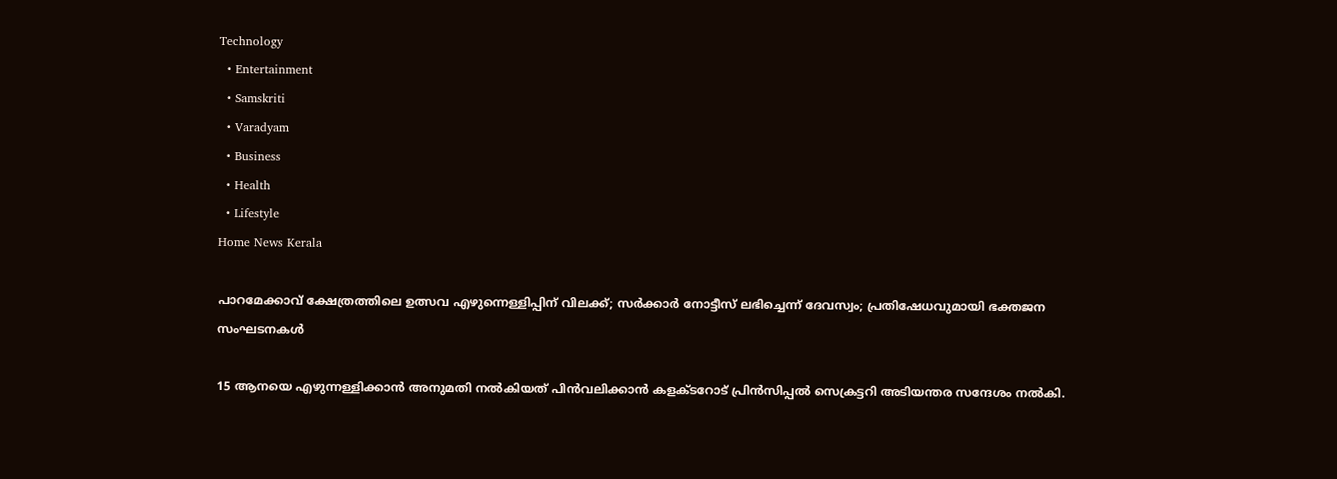Technology
  • Entertainment
  • Samskriti
  • Varadyam
  • Business
  • Health
  • Lifestyle
Home News Kerala

പാറമേക്കാവ് ക്ഷേത്രത്തിലെ ഉത്സവ എഴുന്നെള്ളിപ്പിന് വിലക്ക്; സര്‍ക്കാര്‍ നോട്ടീസ് ലഭിച്ചെന്ന് ദേവസ്വം; പ്രതിഷേധവുമായി ഭക്തജന സംഘടനകള്‍

15 ആനയെ എഴുന്നള്ളിക്കാന്‍ അനുമതി നല്‍കിയത് പിന്‍വലിക്കാന്‍ കളക്ടറോട് പ്രിന്‍സിപ്പല്‍ സെക്രട്ടറി അടിയന്തര സന്ദേശം നല്‍കി.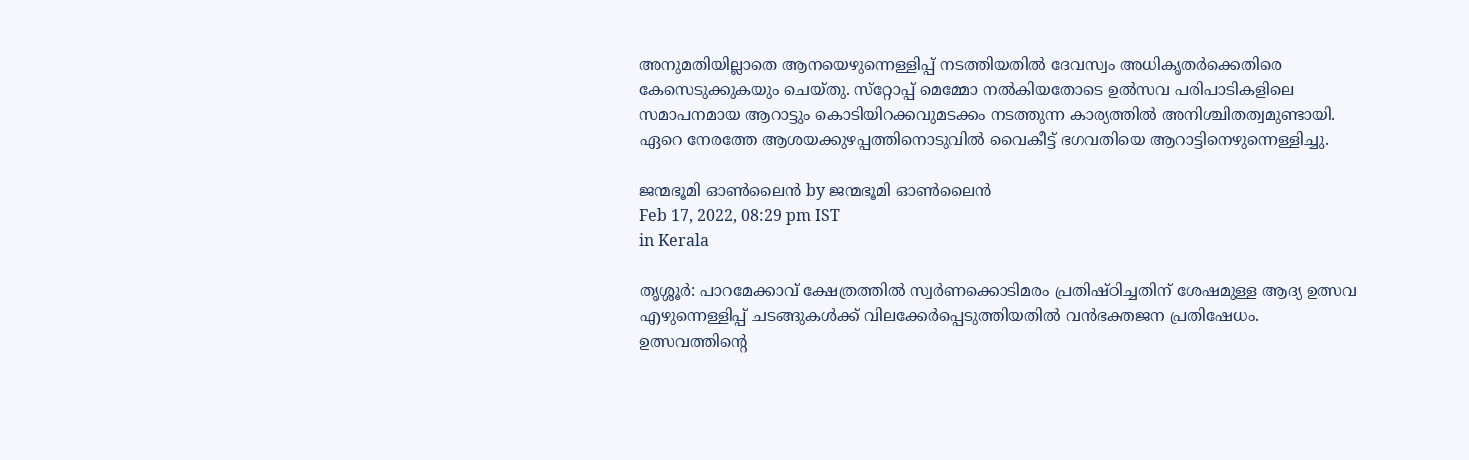അനുമതിയില്ലാതെ ആനയെഴുന്നെള്ളിപ്പ് നടത്തിയതില്‍ ദേവസ്വം അധികൃതര്‍ക്കെതിരെ കേസെടുക്കുകയും ചെയ്തു. സ്‌റ്റോപ്പ് മെമ്മോ നല്‍കിയതോടെ ഉല്‍സവ പരിപാടികളിലെ സമാപനമായ ആറാട്ടും കൊടിയിറക്കവുമടക്കം നടത്തുന്ന കാര്യത്തില്‍ അനിശ്ചിതത്വമുണ്ടായി. ഏറെ നേരത്തേ ആശയക്കുഴപ്പത്തിനൊടുവില്‍ വൈകീട്ട് ഭഗവതിയെ ആറാട്ടിനെഴുന്നെള്ളിച്ചു.

ജന്മഭൂമി ഓണ്‍ലൈന്‍ by ജന്മഭൂമി ഓണ്‍ലൈന്‍
Feb 17, 2022, 08:29 pm IST
in Kerala

തൃശ്ശൂര്‍: പാറമേക്കാവ് ക്ഷേത്രത്തില്‍ സ്വര്‍ണക്കൊടിമരം പ്രതിഷ്ഠിച്ചതിന് ശേഷമുള്ള ആദ്യ ഉത്സവ എഴുന്നെള്ളിപ്പ് ചടങ്ങുകള്‍ക്ക് വിലക്കേര്‍പ്പെടുത്തിയതില്‍ വന്‍ഭക്തജന പ്രതിഷേധം. ഉത്സവത്തിന്റെ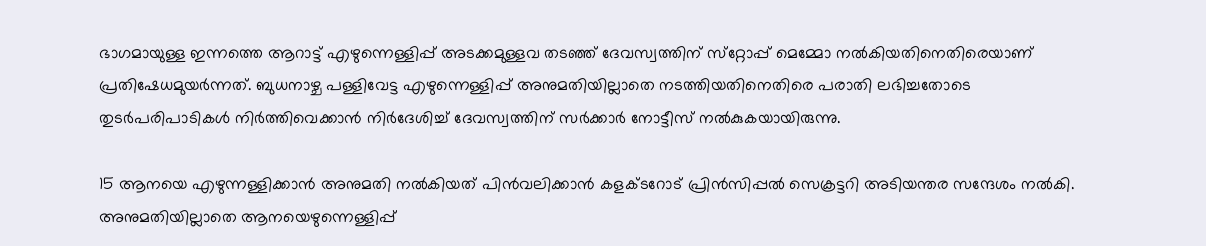ഭാഗമായുള്ള ഇന്നത്തെ ആറാട്ട് എഴുന്നെള്ളിപ്പ് അടക്കമുള്ളവ തടഞ്ഞ് ദേവസ്വത്തിന് സ്‌റ്റോപ്പ് മെമ്മോ നല്‍കിയതിനെതിരെയാണ് പ്രതിഷേധമുയര്‍ന്നത്. ബുധനാഴ്ച പള്ളിവേട്ട എഴുന്നെള്ളിപ്പ് അനുമതിയില്ലാതെ നടത്തിയതിനെതിരെ പരാതി ലഭിച്ചതോടെ തുടര്‍പരിപാടികള്‍ നിര്‍ത്തിവെക്കാന്‍ നിര്‍ദേശിച്ച് ദേവസ്വത്തിന് സര്‍ക്കാര്‍ നോട്ടീസ് നല്‍കുകയായിരുന്നു.

15 ആനയെ എഴുന്നള്ളിക്കാന്‍ അനുമതി നല്‍കിയത് പിന്‍വലിക്കാന്‍ കളക്ടറോട് പ്രിന്‍സിപ്പല്‍ സെക്രട്ടറി അടിയന്തര സന്ദേശം നല്‍കി. അനുമതിയില്ലാതെ ആനയെഴുന്നെള്ളിപ്പ്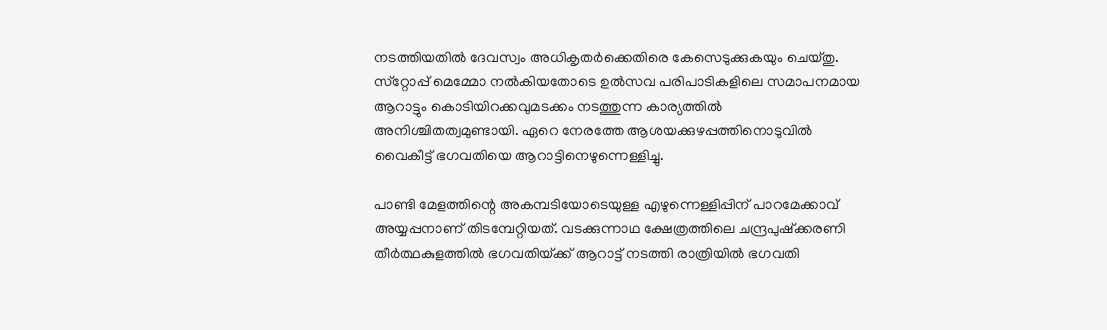നടത്തിയതില്‍ ദേവസ്വം അധികൃതര്‍ക്കെതിരെ കേസെടുക്കുകയും ചെയ്തു.  സ്‌റ്റോപ്പ് മെമ്മോ നല്‍കിയതോടെ ഉല്‍സവ പരിപാടികളിലെ സമാപനമായ ആറാട്ടും കൊടിയിറക്കവുമടക്കം നടത്തുന്ന കാര്യത്തില്‍ അനിശ്ചിതത്വമുണ്ടായി. ഏറെ നേരത്തേ ആശയക്കുഴപ്പത്തിനൊടുവില്‍ വൈകീട്ട് ഭഗവതിയെ ആറാട്ടിനെഴുന്നെള്ളിച്ചു.

പാണ്ടി മേളത്തിന്റെ അകമ്പടിയോടെയുള്ള എഴുന്നെള്ളിപ്പിന് പാറമേക്കാവ് അയ്യപ്പനാണ് തിടമ്പേറ്റിയത്. വടക്കുന്നാഥ ക്ഷേത്രത്തിലെ ചന്ദ്രപുഷ്‌ക്കരണി തീര്‍ത്ഥകുളത്തില്‍ ഭഗവതിയ്‌ക്ക് ആറാട്ട് നടത്തി രാത്രിയില്‍ ഭഗവതി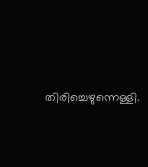തിരിച്ചെഴുന്നെള്ളി.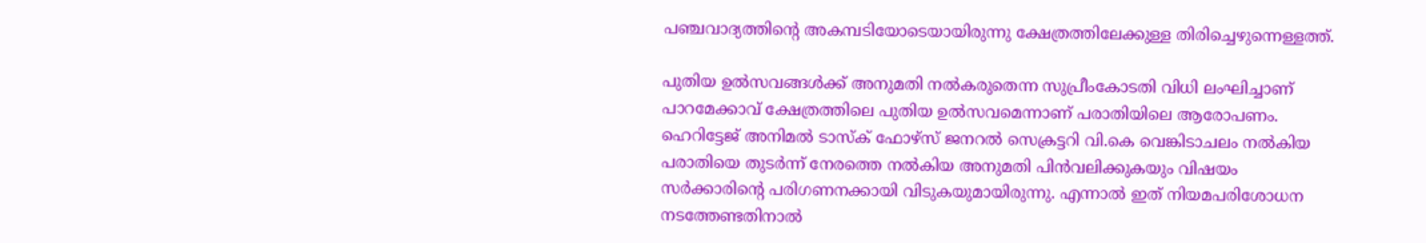പഞ്ചവാദ്യത്തിന്റെ അകമ്പടിയോടെയായിരുന്നു ക്ഷേത്രത്തിലേക്കുള്ള തിരിച്ചെഴുന്നെള്ളത്ത്.

പുതിയ ഉല്‍സവങ്ങള്‍ക്ക് അനുമതി നല്‍കരുതെന്ന സുപ്രീംകോടതി വിധി ലംഘിച്ചാണ് പാറമേക്കാവ് ക്ഷേത്രത്തിലെ പുതിയ ഉല്‍സവമെന്നാണ് പരാതിയിലെ ആരോപണം. ഹെറിട്ടേജ് അനിമല്‍ ടാസ്‌ക് ഫോഴ്‌സ് ജനറല്‍ സെക്രട്ടറി വി.കെ വെങ്കിടാചലം നല്‍കിയ പരാതിയെ തുടര്‍ന്ന് നേരത്തെ നല്‍കിയ അനുമതി പിന്‍വലിക്കുകയും വിഷയം സര്‍ക്കാരിന്റെ പരിഗണനക്കായി വിടുകയുമായിരുന്നു. എന്നാല്‍ ഇത് നിയമപരിശോധന നടത്തേണ്ടതിനാല്‍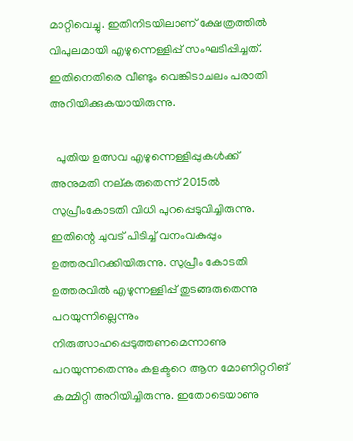മാറ്റിവെച്ചു. ഇതിനിടയിലാണ് ക്ഷേത്രത്തില്‍ വിപുലമായി എഴുന്നെള്ളിപ്പ് സംഘടിപ്പിച്ചത്. ഇതിനെതിരെ വീണ്ടും വെങ്കിടാചലം പരാതി അറിയിക്കുകയായിരുന്നു.

  പുതിയ ഉത്സവ എഴുന്നെള്ളിപ്പുകള്‍ക്ക് അനുമതി നല്കരുതെന്ന് 2015ല്‍ സുപ്രീംകോടതി വിധി പുറപ്പെടുവിച്ചിരുന്നു. ഇതിന്റെ ചുവട് പിടിച്ച് വനംവകുപ്പും ഉത്തരവിറക്കിയിരുന്നു. സുപ്രീം കോടതി ഉത്തരവില്‍ എഴുന്നള്ളിപ്പ് തുടങ്ങരുതെന്നു പറയുന്നില്ലെന്നും നിരുത്സാഹപ്പെടുത്തണമെന്നാണു പറയുന്നതെന്നും കളക്ടറെ ആന മോണിറ്ററിങ് കമ്മിറ്റി അറിയിച്ചിരുന്നു. ഇതോടെയാണു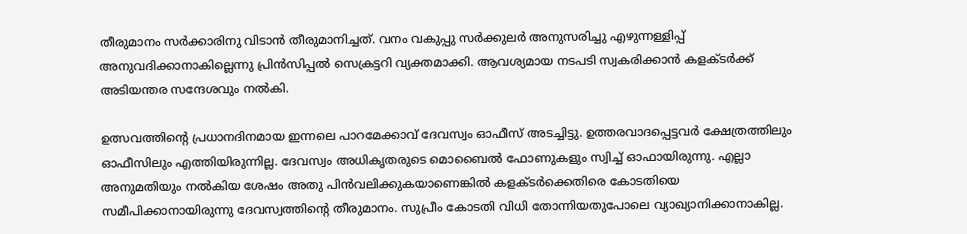തീരുമാനം സര്‍ക്കാരിനു വിടാന്‍ തീരുമാനിച്ചത്. വനം വകുപ്പു സര്‍ക്കുലര്‍ അനുസരിച്ചു എഴുന്നള്ളിപ്പ് അനുവദിക്കാനാകില്ലെന്നു പ്രിന്‍സിപ്പല്‍ സെക്രട്ടറി വ്യക്തമാക്കി. ആവശ്യമായ നടപടി സ്വകരിക്കാന്‍ കളക്ടര്‍ക്ക് അടിയന്തര സന്ദേശവും നല്‍കി.

ഉത്സവത്തിന്റെ പ്രധാനദിനമായ ഇന്നലെ പാറമേക്കാവ് ദേവസ്വം ഓഫീസ് അടച്ചിട്ടു. ഉത്തരവാദപ്പെട്ടവര്‍ ക്ഷേത്രത്തിലും ഓഫീസിലും എത്തിയിരുന്നില്ല. ദേവസ്വം അധികൃതരുടെ മൊബൈല്‍ ഫോണുകളും സ്വിച്ച് ഓഫായിരുന്നു. എല്ലാ അനുമതിയും നല്‍കിയ ശേഷം അതു പിന്‍വലിക്കുകയാണെങ്കില്‍ കളക്ടര്‍ക്കെതിരെ കോടതിയെ സമീപിക്കാനായിരുന്നു ദേവസ്വത്തിന്റെ തീരുമാനം. സുപ്രീം കോടതി വിധി തോന്നിയതുപോലെ വ്യാഖ്യാനിക്കാനാകില്ല.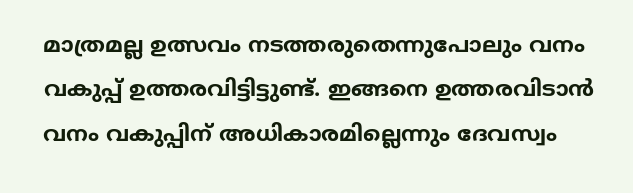മാത്രമല്ല ഉത്സവം നടത്തരുതെന്നുപോലും വനം വകുപ്പ് ഉത്തരവിട്ടിട്ടുണ്ട്. ഇങ്ങനെ ഉത്തരവിടാന്‍ വനം വകുപ്പിന് അധികാരമില്ലെന്നും ദേവസ്വം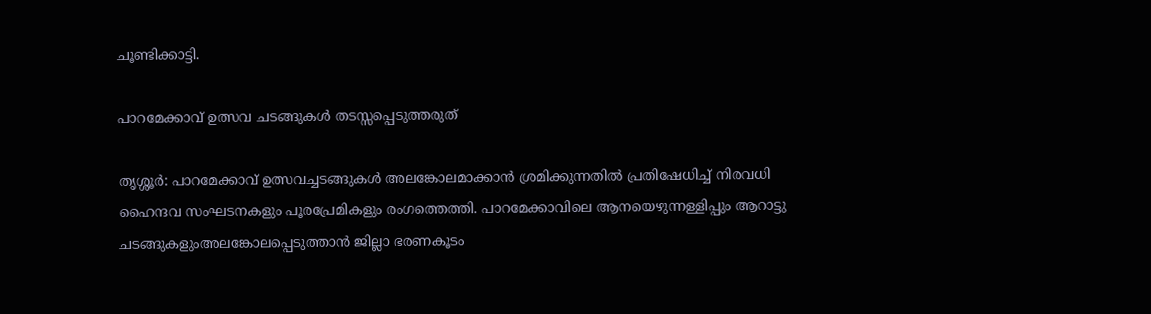ചൂണ്ടിക്കാട്ടി.

പാറമേക്കാവ് ഉത്സവ ചടങ്ങുകള്‍ തടസ്സപ്പെടുത്തരുത്

തൃശ്ശൂര്‍: പാറമേക്കാവ് ഉത്സവച്ചടങ്ങുകള്‍ അലങ്കോലമാക്കാന്‍ ശ്രമിക്കുന്നതില്‍ പ്രതിഷേധിച്ച് നിരവധി ഹൈന്ദവ സംഘടനകളും പൂരപ്രേമികളും രംഗത്തെത്തി. പാറമേക്കാവിലെ ആനയെഴുന്നള്ളിപ്പും ആറാട്ടു ചടങ്ങുകളുംഅലങ്കോലപ്പെടുത്താന്‍ ജില്ലാ ഭരണകൂടം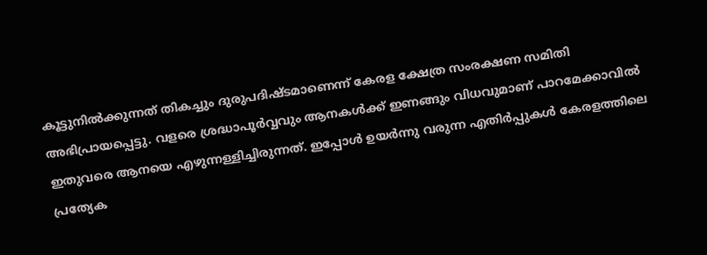കൂട്ടുനില്‍ക്കുന്നത് തികച്ചും ദുരുപദിഷ്ടമാണെന്ന് കേരള ക്ഷേത്ര സംരക്ഷണ സമിതി അഭിപ്രായപ്പെട്ടു. വളരെ ശ്രദ്ധാപൂര്‍വ്വവും ആനകള്‍ക്ക് ഇണങ്ങും വിധവുമാണ് പാറമേക്കാവില്‍ ഇതുവരെ ആനയെ എഴുന്നള്ളിച്ചിരുന്നത്. ഇപ്പോള്‍ ഉയര്‍ന്നു വരുന്ന എതിര്‍പ്പുകള്‍ കേരളത്തിലെ പ്രത്യേക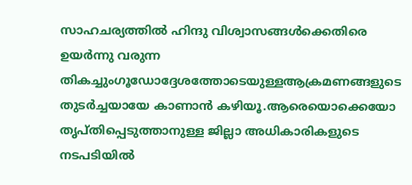സാഹചര്യത്തില്‍ ഹിന്ദു വിശ്വാസങ്ങള്‍ക്കെതിരെ ഉയര്‍ന്നു വരുന്ന തികച്ചുംഗൂഡോദ്ദേശത്തോടെയുള്ളആക്രമണങ്ങളുടെ തുടര്‍ച്ചയായേ കാണാന്‍ കഴിയൂ.ആരെയൊക്കെയോ തൃപ്തിപ്പെടുത്താനുള്ള ജില്ലാ അധികാരികളുടെ നടപടിയില്‍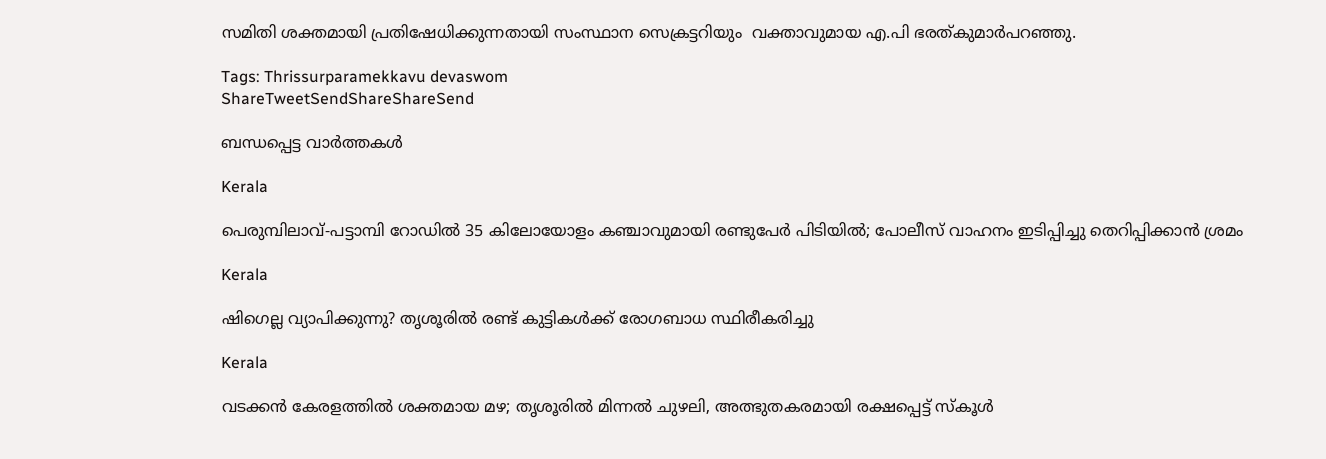സമിതി ശക്തമായി പ്രതിഷേധിക്കുന്നതായി സംസ്ഥാന സെക്രട്ടറിയും  വക്താവുമായ എ.പി ഭരത്കുമാര്‍പറഞ്ഞു.

Tags: Thrissurparamekkavu devaswom
ShareTweetSendShareShareSend

ബന്ധപ്പെട്ട വാര്‍ത്തകള്‍

Kerala

പെരുമ്പിലാവ്-പട്ടാമ്പി റോഡിൽ 35 കിലോയോളം കഞ്ചാവുമായി രണ്ടുപേർ പിടിയിൽ; പോലീസ് വാഹനം ഇടിപ്പിച്ചു തെറിപ്പിക്കാൻ ശ്രമം

Kerala

ഷിഗെല്ല വ്യാപിക്കുന്നു? തൃശൂരിൽ രണ്ട് കുട്ടികള്‍ക്ക് രോഗബാധ സ്ഥിരീകരിച്ചു

Kerala

വടക്കൻ കേരളത്തിൽ ശക്തമായ മഴ; തൃശൂരിൽ മിന്നൽ ചുഴലി, അത്ഭുതകരമായി രക്ഷപ്പെട്ട് സ്കൂൾ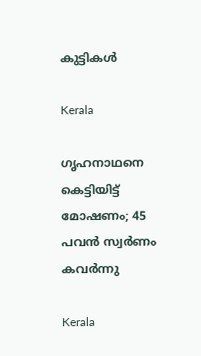കുട്ടികൾ

Kerala

ഗൃഹനാഥനെ കെട്ടിയിട്ട് മോഷണം; 45 പവൻ സ്വര്‍ണം കവര്‍ന്നു

Kerala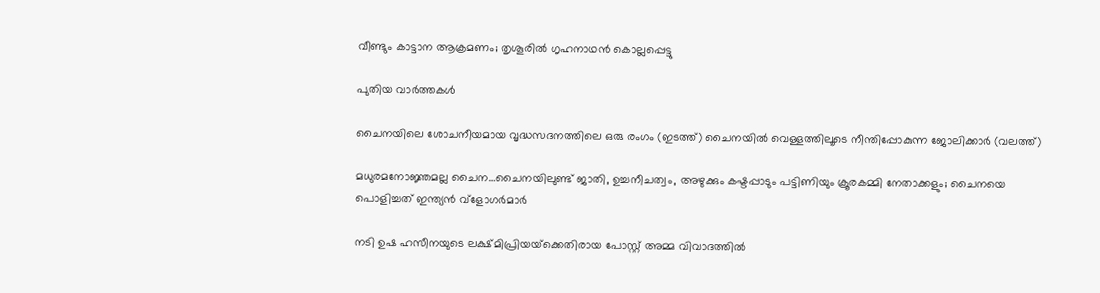വീണ്ടും കാട്ടാന ആക്രമണം; തൃശൂരിൽ ഗൃഹനാഥൻ കൊല്ലപ്പെട്ടു

പുതിയ വാര്‍ത്തകള്‍

ചൈനയിലെ ശോചനീയമായ വൃദ്ധസദനത്തിലെ ഒരു രംഗം (ഇടത്ത്) ചൈനയില്‍ വെള്ളത്തിലൂടെ നീന്തിപ്പോകുന്ന ജോലിക്കാര്‍ (വലത്ത്)

മധുരമനോജ്ഞമല്ല ചൈന…ചൈനയിലുണ്ട് ജാതി, ഉച്ചനീചത്വം, അഴുക്കും കഷ്ടപ്പാടും പട്ടിണിയും ക്രൂരകമ്മി നേതാക്കളും; ചൈനയെ പൊളിച്ചത് ഇന്ത്യന്‍ വ്ളോഗര്‍മാര്‍

നടി ഉഷ ഹസീനയുടെ ലക്ഷ്മിപ്രിയയ്‌ക്കെതിരായ പോസ്റ്റ് അമ്മ വിവാദത്തില്‍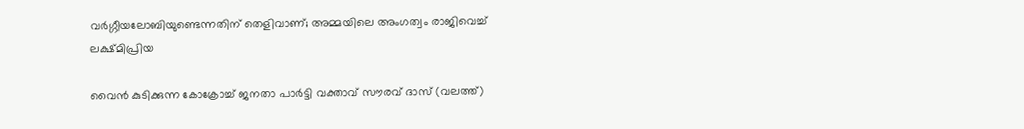വര്‍ഗ്ഗീയലോബിയുണ്ടെന്നതിന് തെളിവാണ്; അമ്മയിലെ അംഗത്വം രാജിവെച്ച് ലക്ഷ്മിപ്രിയ

വൈന്‍ കുടിക്കുന്ന കോക്രോച്ച് ജനതാ പാര്‍ട്ടി വക്താവ് സൗരവ് ദാസ് (വലത്ത്)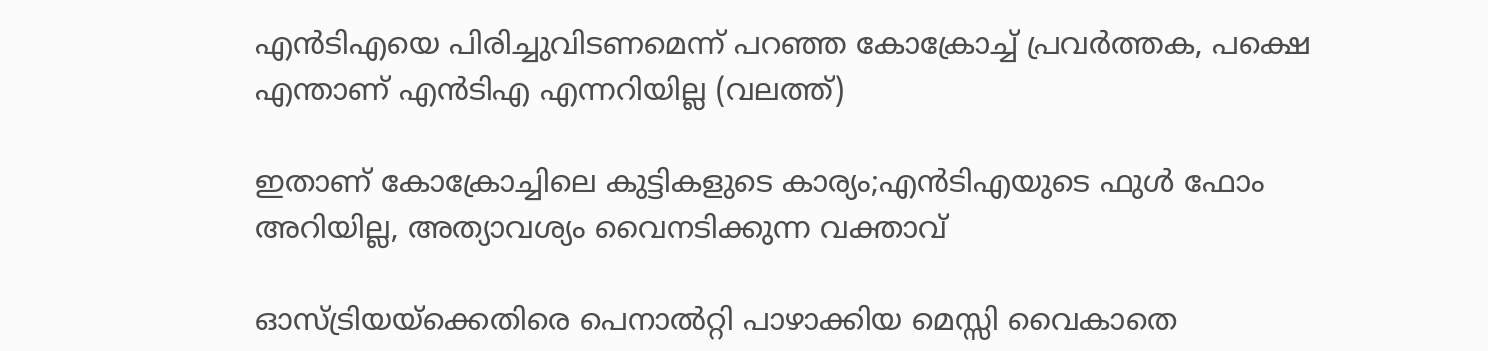എന്‍ടിഎയെ പിരിച്ചുവിടണമെന്ന് പറഞ്ഞ കോക്രോച്ച് പ്രവര്‍ത്തക, പക്ഷെ എന്താണ് എന്‍ടിഎ എന്നറിയില്ല (വലത്ത്)

ഇതാണ് കോക്രോച്ചിലെ കുട്ടികളുടെ കാര്യം;എന്‍ടിഎയുടെ ഫുള്‍ ഫോം അറിയില്ല, അത്യാവശ്യം വൈനടിക്കുന്ന വക്താവ്

ഓസ്ട്രിയയ്‌ക്കെതിരെ പെനാല്‍റ്റി പാഴാക്കിയ മെസ്സി വൈകാതെ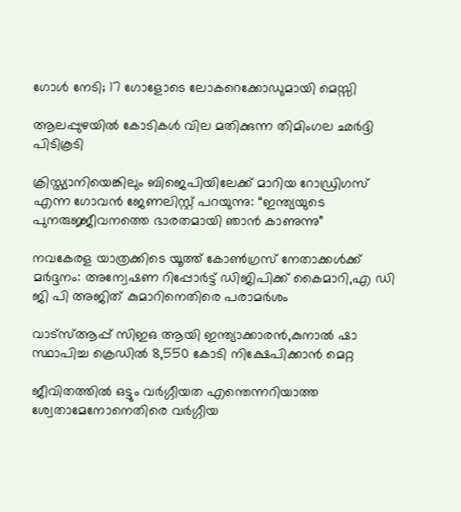ഗോള്‍ നേടി; 17 ഗോളോടെ ലോകറെക്കോഡുമായി മെസ്സി

ആലപ്പുഴയില്‍ കോടികള്‍ വില മതിക്കുന്ന തിമിംഗല ഛര്‍ദ്ദി പിടികൂടി

ക്രിസ്ത്യാനിയെങ്കിലും ബിജെപിയിലേക്ക് മാറിയ റോഡ്രിഗസ് എന്ന ഗോവന്‍ ജേണലിസ്റ്റ് പറയുന്നു: “ഇന്ത്യയുടെ പുനരുജ്ജീവനത്തെ ഭാരതമായി ഞാൻ കാണുന്നു”

നവകേരള യാത്രക്കിടെ യൂത്ത് കോണ്‍ഗ്രസ് നേതാക്കള്‍ക്ക് മര്‍ദ്ദനം: അന്വേഷണ റിപ്പോര്‍ട്ട് ഡിജിപിക്ക് കൈമാറി,എ ഡി ജി പി അജിത് കുമാറിനെതിരെ പരാമര്‍ശം

വാട്‌സ്ആപ്പ് സിഇഒ ആയി ഇന്ത്യാക്കാരന്‍,കുനാല്‍ ഷാ സ്ഥാപിച്ച ക്രെഡില്‍ 8,550 കോടി നിക്ഷേപിക്കാന്‍ മെറ്റ

ജീവിതത്തില്‍ ഒട്ടും വര്‍ഗ്ഗീയത എന്തെന്നറിയാത്ത ശ്വേതാമേനോനെതിരെ വര്‍ഗ്ഗീയ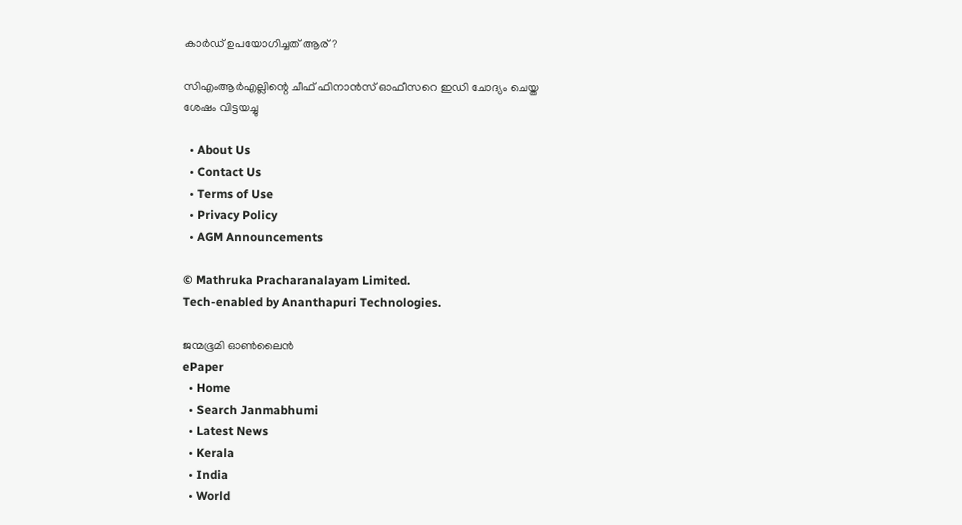കാര്‍ഡ് ഉപയോഗിച്ചത് ആര്?

സിഎംആര്‍എല്ലിന്റെ ചീഫ് ഫിനാന്‍സ് ഓഫീസറെ ഇഡി ചോദ്യം ചെയ്ത ശേഷം വിട്ടയച്ചു

  • About Us
  • Contact Us
  • Terms of Use
  • Privacy Policy
  • AGM Announcements

© Mathruka Pracharanalayam Limited.
Tech-enabled by Ananthapuri Technologies.

ജന്മഭൂമി ഓണ്‍ലൈന്‍
ePaper
  • Home
  • Search Janmabhumi
  • Latest News
  • Kerala
  • India
  • World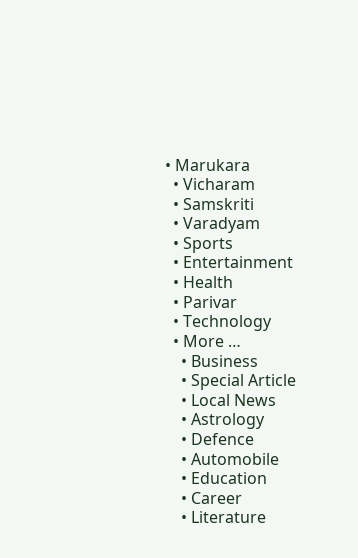• Marukara
  • Vicharam
  • Samskriti
  • Varadyam
  • Sports
  • Entertainment
  • Health
  • Parivar
  • Technology
  • More …
    • Business
    • Special Article
    • Local News
    • Astrology
    • Defence
    • Automobile
    • Education
    • Career
    • Literature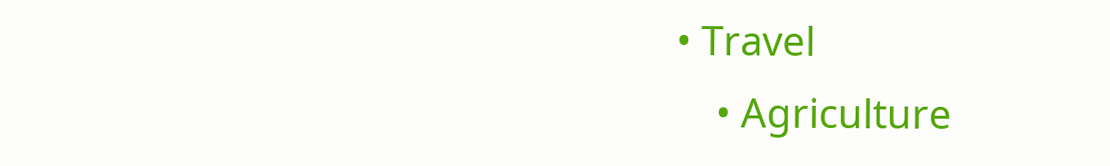• Travel
    • Agriculture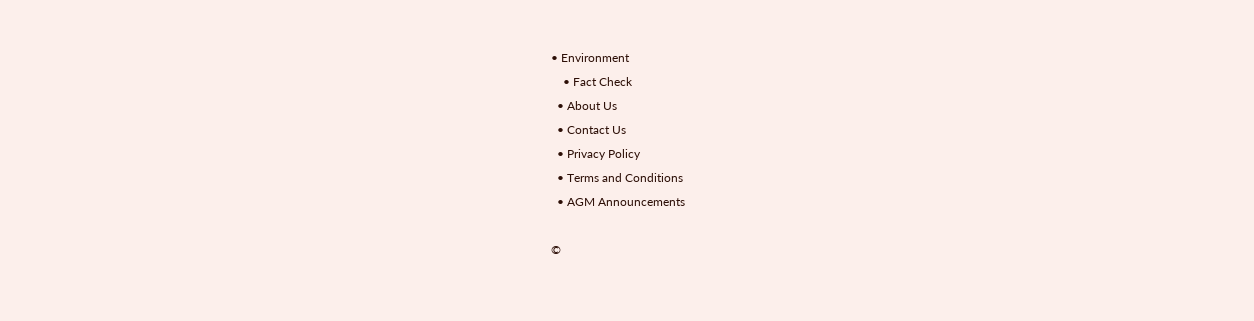• Environment
    • Fact Check
  • About Us
  • Contact Us
  • Privacy Policy
  • Terms and Conditions
  • AGM Announcements

©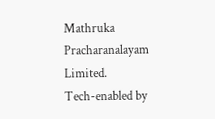Mathruka Pracharanalayam Limited.
Tech-enabled by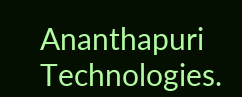Ananthapuri Technologies.